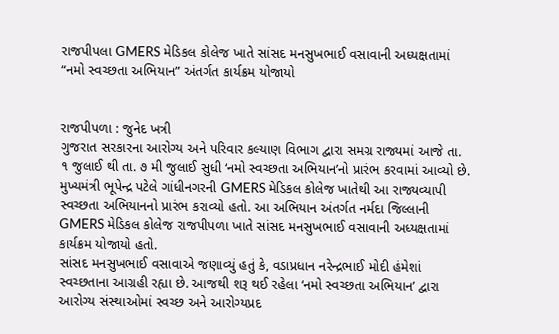રાજપીપલા GMERS મેડિકલ કોલેજ ખાતે સાંસદ મનસુખભાઈ વસાવાની અધ્યક્ષતામાં “નમો સ્વચ્છતા અભિયાન” અંતર્ગત કાર્યક્રમ યોજાયો


રાજપીપળા : જુનેદ ખત્રી
ગુજરાત સરકારના આરોગ્ય અને પરિવાર કલ્યાણ વિભાગ દ્વારા સમગ્ર રાજ્યમાં આજે તા. ૧ જુલાઈ થી તા. ૭ મી જુલાઈ સુધી ‘નમો સ્વચ્છતા અભિયાન’નો પ્રારંભ કરવામાં આવ્યો છે. મુખ્યમંત્રી ભૂપેન્દ્ર પટેલે ગાંધીનગરની GMERS મેડિકલ કોલેજ ખાતેથી આ રાજ્યવ્યાપી સ્વચ્છતા અભિયાનનો પ્રારંભ કરાવ્યો હતો. આ અભિયાન અંતર્ગત નર્મદા જિલ્લાની GMERS મેડિકલ કોલેજ રાજપીપળા ખાતે સાંસદ મનસુખભાઈ વસાવાની અધ્યક્ષતામાં કાર્યક્રમ યોજાયો હતો.
સાંસદ મનસુખભાઈ વસાવાએ જણાવ્યું હતું કે, વડાપ્રધાન નરેન્દ્રભાઈ મોદી હંમેશાં સ્વચ્છતાના આગ્રહી રહ્યા છે. આજથી શરૂ થઈ રહેલા ‘નમો સ્વચ્છતા અભિયાન’ દ્વારા આરોગ્ય સંસ્થાઓમાં સ્વચ્છ અને આરોગ્યપ્રદ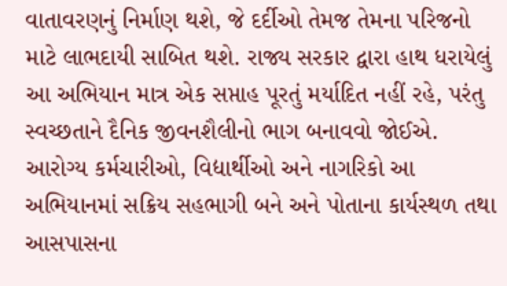વાતાવરણનું નિર્માણ થશે, જે દર્દીઓ તેમજ તેમના પરિજનો માટે લાભદાયી સાબિત થશે. રાજ્ય સરકાર દ્વારા હાથ ધરાયેલું આ અભિયાન માત્ર એક સપ્તાહ પૂરતું મર્યાદિત નહીં રહે, પરંતુ સ્વચ્છતાને દૈનિક જીવનશૈલીનો ભાગ બનાવવો જોઈએ. આરોગ્ય કર્મચારીઓ, વિદ્યાર્થીઓ અને નાગરિકો આ અભિયાનમાં સક્રિય સહભાગી બને અને પોતાના કાર્યસ્થળ તથા આસપાસના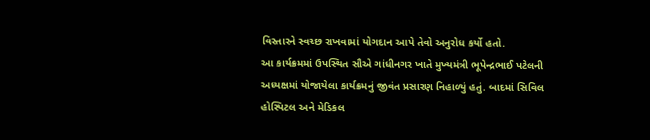વિસ્તારને સ્વચ્છ રાખવામાં યોગદાન આપે તેવો અનુરોધ કર્યો હતો.
આ કાર્યક્રમમાં ઉપસ્થિત સૌએ ગાંધીનગર ખાતે મુખ્યમંત્રી ભૂપેન્દ્રભાઈ પટેલની અધ્યક્ષમાં યોજાયેલા કાર્યક્રમનું જીવંત પ્રસારણ નિહાળ્યું હતું. બાદમાં સિવિલ હોસ્પિટલ અને મેડિકલ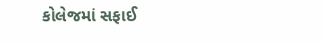કોલેજમાં સફાઈ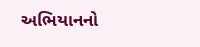અભિયાનનો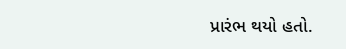પ્રારંભ થયો હતો.